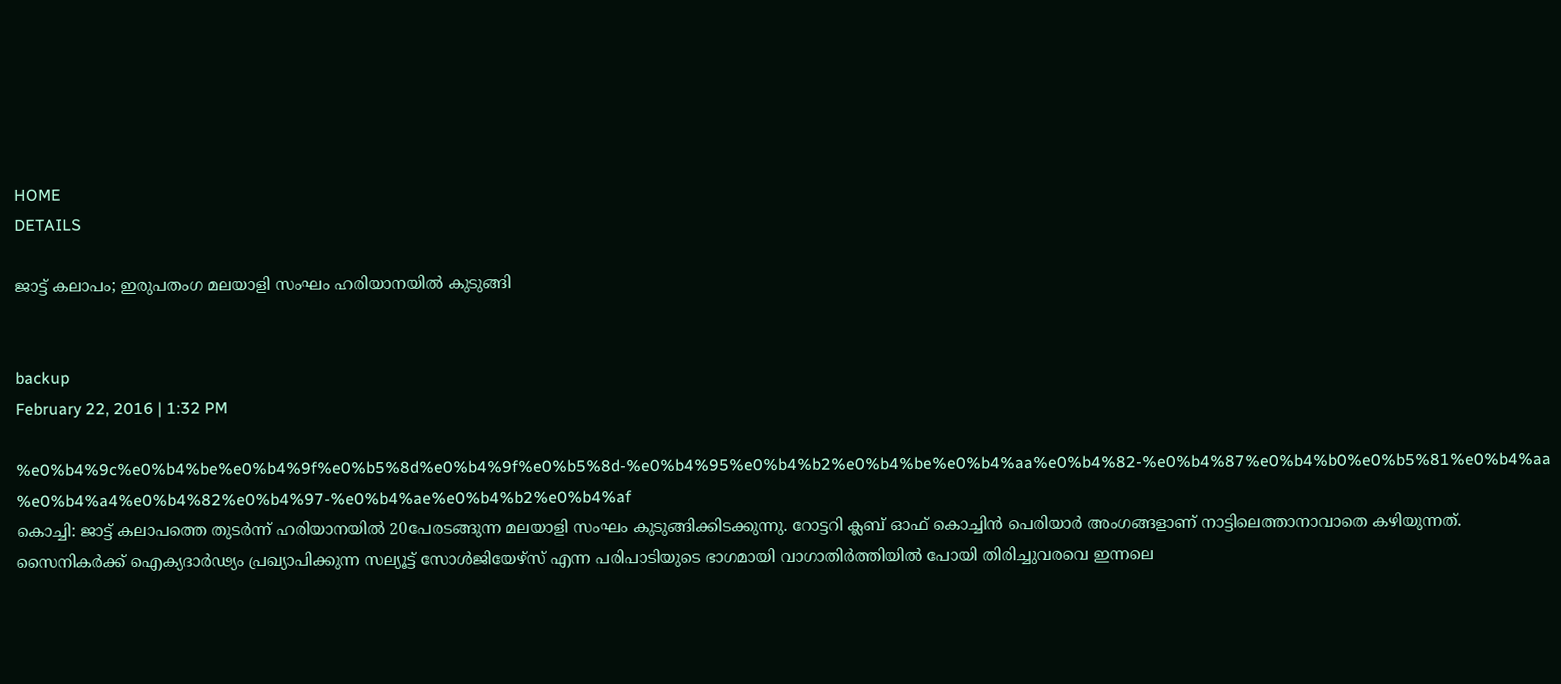HOME
DETAILS

ജാട്ട് കലാപം; ഇരുപതംഗ മലയാളി സംഘം ഹരിയാനയില്‍ കുടുങ്ങി


backup
February 22, 2016 | 1:32 PM

%e0%b4%9c%e0%b4%be%e0%b4%9f%e0%b5%8d%e0%b4%9f%e0%b5%8d-%e0%b4%95%e0%b4%b2%e0%b4%be%e0%b4%aa%e0%b4%82-%e0%b4%87%e0%b4%b0%e0%b5%81%e0%b4%aa%e0%b4%a4%e0%b4%82%e0%b4%97-%e0%b4%ae%e0%b4%b2%e0%b4%af
കൊച്ചി: ജാട്ട് കലാപത്തെ തുടര്‍ന്ന് ഹരിയാനയില്‍ 20പേരടങ്ങുന്ന മലയാളി സംഘം കുടുങ്ങിക്കിടക്കുന്നു. റോട്ടറി ക്ലബ് ഓഫ് കൊച്ചിന്‍ പെരിയാര്‍ അംഗങ്ങളാണ് നാട്ടിലെത്താനാവാതെ കഴിയുന്നത്. സൈനികര്‍ക്ക് ഐക്യദാര്‍ഢ്യം പ്രഖ്യാപിക്കുന്ന സല്യൂട്ട് സോള്‍ജിയേഴ്‌സ് എന്ന പരിപാടിയുടെ ഭാഗമായി വാഗാതിര്‍ത്തിയില്‍ പോയി തിരിച്ചുവരവെ ഇന്നലെ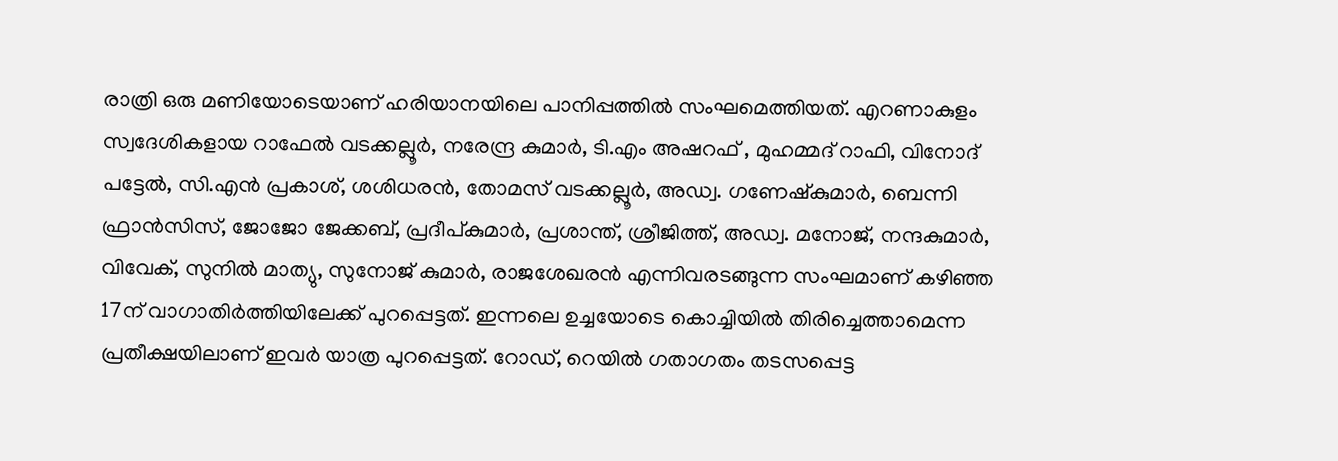രാത്രി ഒരു മണിയോടെയാണ് ഹരിയാനയിലെ പാനിപ്പത്തില്‍ സംഘമെത്തിയത്. എറണാകുളം സ്വദേശികളായ റാഫേല്‍ വടക്കല്ലൂര്‍, നരേന്ദ്ര കുമാര്‍, ടി.എം അഷറഫ് , മുഹമ്മദ് റാഫി, വിനോദ് പട്ടേല്‍, സി.എന്‍ പ്രകാശ്, ശശിധരന്‍, തോമസ് വടക്കല്ലൂര്‍, അഡ്വ. ഗണേഷ്‌കുമാര്‍, ബെന്നി ഫ്രാന്‍സിസ്, ജോജോ ജേക്കബ്, പ്രദീപ്കുമാര്‍, പ്രശാന്ത്, ശ്രീജിത്ത്, അഡ്വ. മനോജ്, നന്ദകുമാര്‍, വിവേക്, സുനില്‍ മാത്യു, സുനോജ് കുമാര്‍, രാജശേഖരന്‍ എന്നിവരടങ്ങുന്ന സംഘമാണ് കഴിഞ്ഞ 17ന് വാഗാതിര്‍ത്തിയിലേക്ക് പുറപ്പെട്ടത്. ഇന്നലെ ഉച്ചയോടെ കൊച്ചിയില്‍ തിരിച്ചെത്താമെന്ന പ്രതീക്ഷയിലാണ് ഇവര്‍ യാത്ര പുറപ്പെട്ടത്. റോഡ്, റെയില്‍ ഗതാഗതം തടസപ്പെട്ട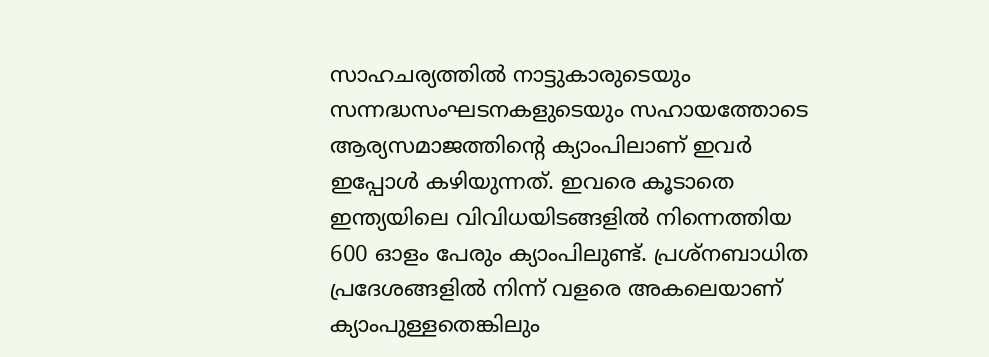സാഹചര്യത്തില്‍ നാട്ടുകാരുടെയും സന്നദ്ധസംഘടനകളുടെയും സഹായത്തോടെ ആര്യസമാജത്തിന്റെ ക്യാംപിലാണ് ഇവര്‍ ഇപ്പോള്‍ കഴിയുന്നത്. ഇവരെ കൂടാതെ ഇന്ത്യയിലെ വിവിധയിടങ്ങളില്‍ നിന്നെത്തിയ 600 ഓളം പേരും ക്യാംപിലുണ്ട്. പ്രശ്‌നബാധിത പ്രദേശങ്ങളില്‍ നിന്ന് വളരെ അകലെയാണ് ക്യാംപുള്ളതെങ്കിലും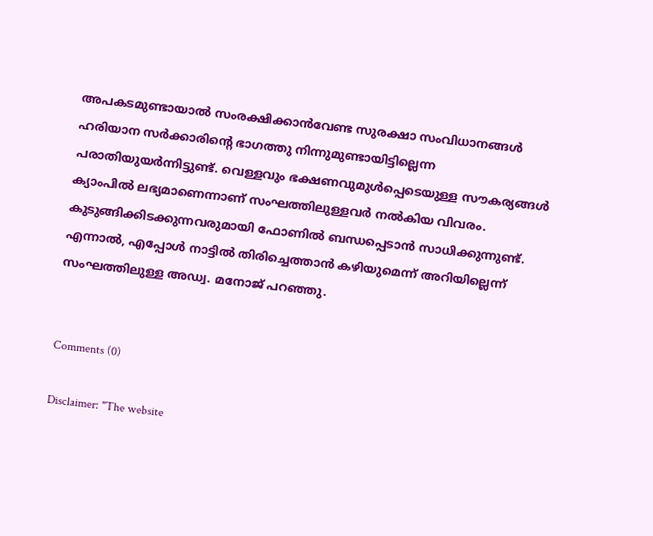അപകടമുണ്ടായാല്‍ സംരക്ഷിക്കാന്‍വേണ്ട സുരക്ഷാ സംവിധാനങ്ങള്‍ ഹരിയാന സര്‍ക്കാരിന്റെ ഭാഗത്തു നിന്നുമുണ്ടായിട്ടില്ലെന്ന പരാതിയുയര്‍ന്നിട്ടുണ്ട്. വെള്ളവും ഭക്ഷണവുമുള്‍പ്പെടെയുള്ള സൗകര്യങ്ങള്‍ ക്യാംപില്‍ ലഭ്യമാണെന്നാണ് സംഘത്തിലുള്ളവര്‍ നല്‍കിയ വിവരം. കുടുങ്ങിക്കിടക്കുന്നവരുമായി ഫോണില്‍ ബന്ധപ്പെടാന്‍ സാധിക്കുന്നുണ്ട്. എന്നാല്‍, എപ്പോള്‍ നാട്ടില്‍ തിരിച്ചെത്താന്‍ കഴിയുമെന്ന് അറിയില്ലെന്ന് സംഘത്തിലുള്ള അഡ്വ. മനോജ് പറഞ്ഞു.


Comments (0)

Disclaimer: "The website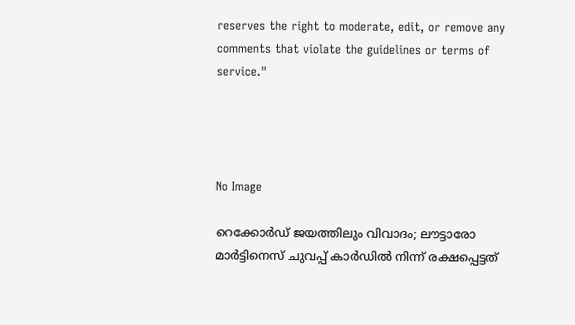reserves the right to moderate, edit, or remove any comments that violate the guidelines or terms of service."




No Image

റെക്കോർഡ് ജയത്തിലും വിവാദം; ലൗട്ടാരോ മാർട്ടിനെസ് ചുവപ്പ് കാർഡിൽ നിന്ന് രക്ഷപ്പെട്ടത്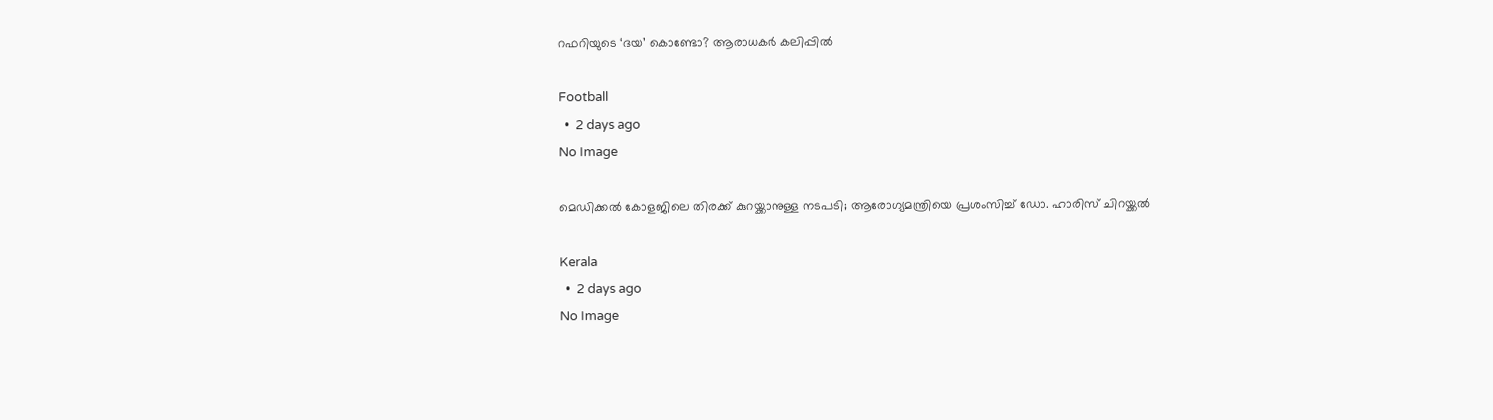റഫറിയുടെ ‘ദയ’ കൊണ്ടോ? ആരാധകർ കലിപ്പിൽ

Football
  •  2 days ago
No Image

മെഡിക്കല്‍ കോളജിലെ തിരക്ക് കുറയ്ക്കാനുള്ള നടപടി; ആരോഗ്യമന്ത്രിയെ പ്രശംസിച്ച് ഡോ. ഹാരിസ് ചിറയ്ക്കല്‍

Kerala
  •  2 days ago
No Image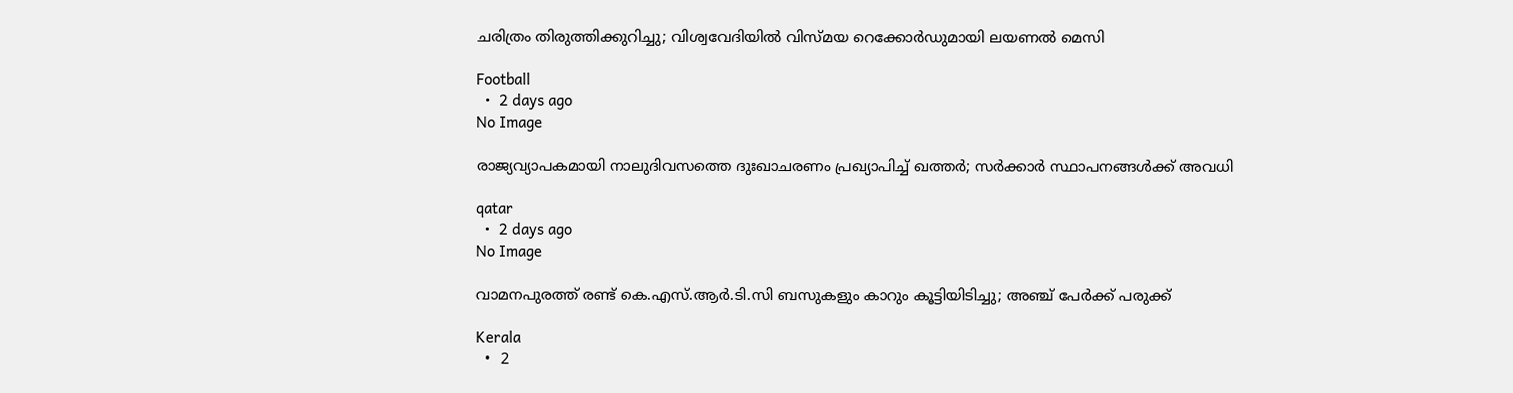ചരിത്രം തിരുത്തിക്കുറിച്ചു; വിശ്വവേദിയിൽ വിസ്മയ റെക്കോർഡുമായി ലയണൽ മെസി

Football
  •  2 days ago
No Image

രാജ്യവ്യാപകമായി നാലുദിവസത്തെ ദുഃഖാചരണം പ്രഖ്യാപിച്ച് ഖത്തര്‍; സര്‍ക്കാര്‍ സ്ഥാപനങ്ങള്‍ക്ക് അവധി

qatar
  •  2 days ago
No Image

വാമനപുരത്ത് രണ്ട് കെ.എസ്.ആര്‍.ടി.സി ബസുകളും കാറും കൂട്ടിയിടിച്ചു; അഞ്ച് പേര്‍ക്ക് പരുക്ക്

Kerala
  •  2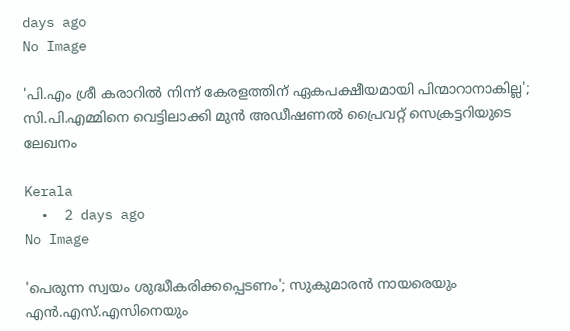days ago
No Image

'പി.എം ശ്രീ കരാറില്‍ നിന്ന് കേരളത്തിന് ഏകപക്ഷീയമായി പിന്മാറാനാകില്ല'; സി.പി.എമ്മിനെ വെട്ടിലാക്കി മുന്‍ അഡീഷണല്‍ പ്രൈവറ്റ് സെക്രട്ടറിയുടെ ലേഖനം

Kerala
  •  2 days ago
No Image

'പെരുന്ന സ്വയം ശുദ്ധീകരിക്കപ്പെടണം'; സുകുമാരന്‍ നായരെയും എന്‍.എസ്.എസിനെയും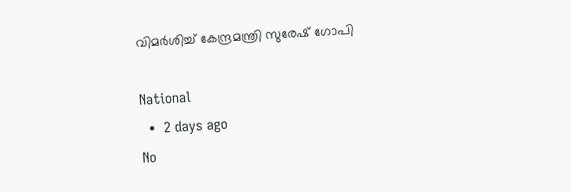വിമര്‍ശിച്ച് കേന്ദ്രമന്ത്രി സുരേഷ് ഗോപി

National
  •  2 days ago
No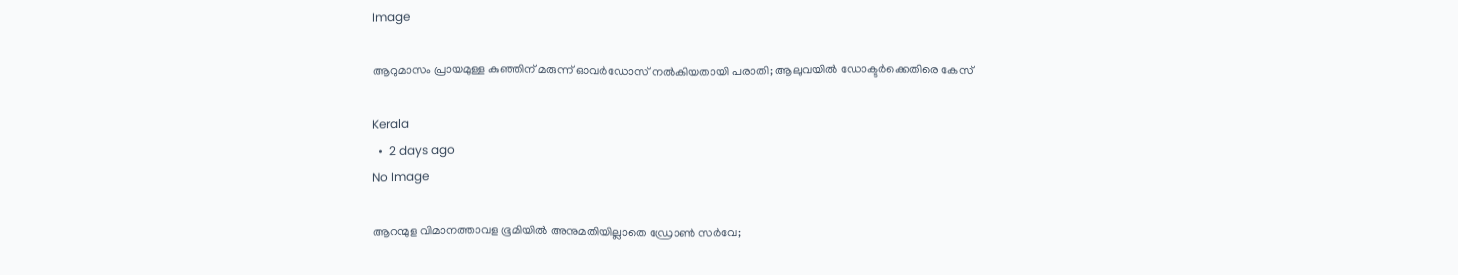Image

ആറുമാസം പ്രായമുള്ള കുഞ്ഞിന് മരുന്ന് ഓവര്‍ഡോസ് നല്‍കിയതായി പരാതി; ആലുവയില്‍ ഡോക്ടര്‍ക്കെതിരെ കേസ്

Kerala
  •  2 days ago
No Image

ആറന്മുള വിമാനത്താവള ഭൂമിയില്‍ അനുമതിയില്ലാതെ ഡ്രോണ്‍ സര്‍വേ;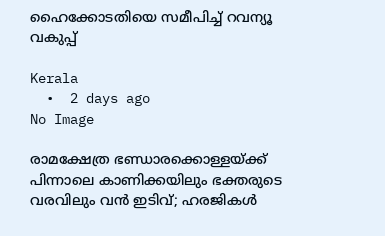ഹൈക്കോടതിയെ സമീപിച്ച് റവന്യൂ വകുപ്പ്

Kerala
  •  2 days ago
No Image

രാമക്ഷേത്ര ഭണ്ഡാരക്കൊള്ളയ്ക്ക് പിന്നാലെ കാണിക്കയിലും ഭക്തരുടെ വരവിലും വൻ ഇടിവ്; ഹരജികൾ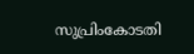സുപ്രിംകോടതി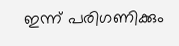ഇന്ന് പരിഗണിക്കും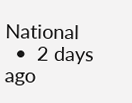National
  •  2 days ago